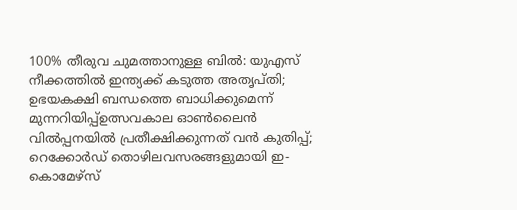100% തീരുവ ചുമത്താനുള്ള ബിൽ: യുഎസ് നീക്കത്തിൽ ഇന്ത്യക്ക് കടുത്ത അതൃപ്തി; ഉഭയകക്ഷി ബന്ധത്തെ ബാധിക്കുമെന്ന് മുന്നറിയിപ്പ്ഉത്സവകാല ഓൺലൈൻ വിൽപ്പനയിൽ പ്രതീക്ഷിക്കുന്നത് വൻ കുതിപ്പ്; റെക്കോർഡ് തൊഴിലവസരങ്ങളുമായി ഇ-കൊമേഴ്സ്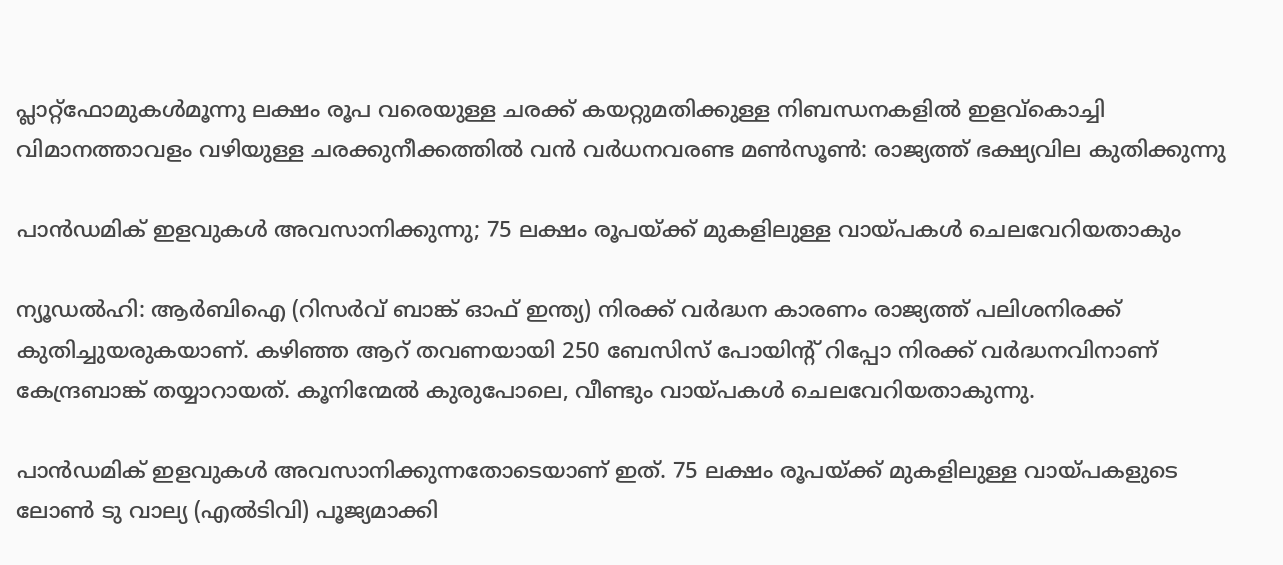പ്ലാറ്റ്‌ഫോമുകൾമൂന്നു ലക്ഷം രൂപ വരെയുള്ള ചരക്ക് കയറ്റുമതിക്കുള്ള നിബന്ധനകളിൽ ഇളവ്കൊച്ചി വിമാനത്താവളം വഴിയുള്ള ചരക്കുനീക്കത്തില്‍ വന്‍ വര്‍ധനവരണ്ട മണ്‍സൂണ്‍: രാജ്യത്ത് ഭക്ഷ്യവില കുതിക്കുന്നു

പാന്‍ഡമിക് ഇളവുകള്‍ അവസാനിക്കുന്നു; 75 ലക്ഷം രൂപയ്ക്ക് മുകളിലുള്ള വായ്പകള്‍ ചെലവേറിയതാകും

ന്യൂഡല്‍ഹി: ആര്‍ബിഐ (റിസര്‍വ് ബാങ്ക് ഓഫ് ഇന്ത്യ) നിരക്ക് വര്‍ദ്ധന കാരണം രാജ്യത്ത് പലിശനിരക്ക് കുതിച്ചുയരുകയാണ്. കഴിഞ്ഞ ആറ് തവണയായി 250 ബേസിസ് പോയിന്റ് റിപ്പോ നിരക്ക് വര്‍ദ്ധനവിനാണ് കേന്ദ്രബാങ്ക് തയ്യാറായത്. കൂനിന്മേല്‍ കുരുപോലെ, വീണ്ടും വായ്പകള്‍ ചെലവേറിയതാകുന്നു.

പാന്‍ഡമിക് ഇളവുകള്‍ അവസാനിക്കുന്നതോടെയാണ് ഇത്. 75 ലക്ഷം രൂപയ്ക്ക് മുകളിലുള്ള വായ്പകളുടെ ലോണ്‍ ടു വാല്യ (എല്‍ടിവി) പൂജ്യമാക്കി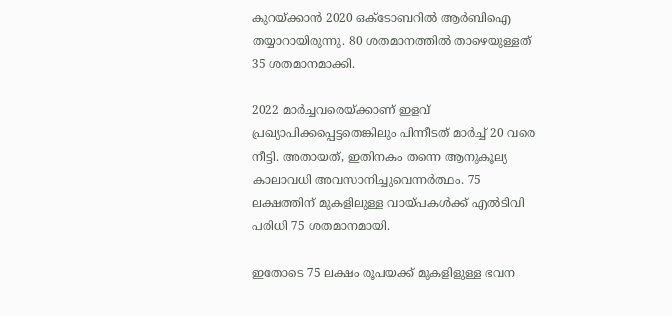കുറയ്ക്കാന്‍ 2020 ഒക്ടോബറില്‍ ആര്‍ബിഐ തയ്യാറായിരുന്നു. 80 ശതമാനത്തില്‍ താഴെയുള്ളത് 35 ശതമാനമാക്കി.

2022 മാര്‍ച്ചവരെയ്ക്കാണ് ഇളവ് പ്രഖ്യാപിക്കപ്പെട്ടതെങ്കിലും പിന്നീടത് മാര്‍ച്ച് 20 വരെ നീട്ടി. അതായത്, ഇതിനകം തന്നെ ആനുകൂല്യ കാലാവധി അവസാനിച്ചുവെന്നര്‍ത്ഥം. 75 ലക്ഷത്തിന് മുകളിലുള്ള വായ്പകള്‍ക്ക് എല്‍ടിവി പരിധി 75 ശതമാനമായി.

ഇതോടെ 75 ലക്ഷം രൂപയക്ക് മുകളിളുള്ള ഭവന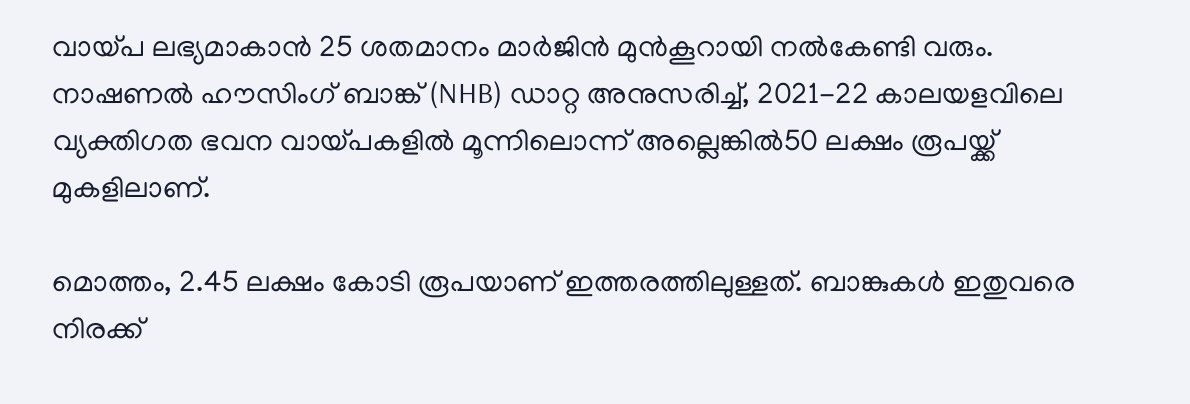വായ്പ ലഭ്യമാകാന്‍ 25 ശതമാനം മാര്‍ജിന്‍ മുന്‍കൂറായി നല്‍കേണ്ടി വരും. നാഷണല്‍ ഹൗസിംഗ് ബാങ്ക് (NHB) ഡാറ്റ അനുസരിച്ച്, 2021-22 കാലയളവിലെ വ്യക്തിഗത ഭവന വായ്പകളില്‍ മൂന്നിലൊന്ന് അല്ലെങ്കില്‍50 ലക്ഷം രൂപയ്ക്ക് മുകളിലാണ്.

മൊത്തം, 2.45 ലക്ഷം കോടി രൂപയാണ് ഇത്തരത്തിലുള്ളത്. ബാങ്കുകള്‍ ഇതുവരെ നിരക്ക്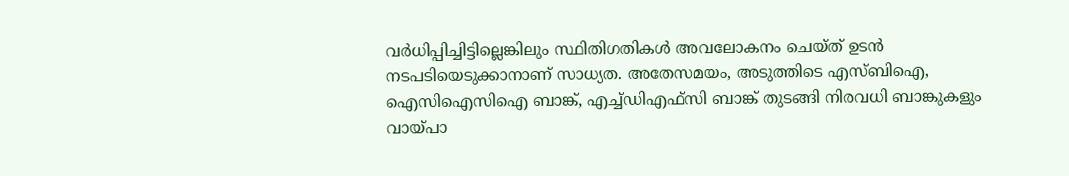വര്‍ധിപ്പിച്ചിട്ടില്ലെങ്കിലും സ്ഥിതിഗതികള്‍ അവലോകനം ചെയ്ത് ഉടന്‍ നടപടിയെടുക്കാനാണ് സാധ്യത. അതേസമയം, അടുത്തിടെ എസ്ബിഐ, ഐസിഐസിഐ ബാങ്ക്, എച്ച്ഡിഎഫ്‌സി ബാങ്ക് തുടങ്ങി നിരവധി ബാങ്കുകളും വായ്പാ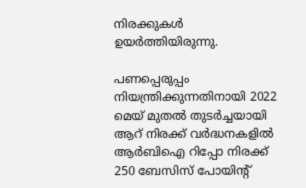നിരക്കുകള്‍ ഉയര്‍ത്തിയിരുന്നു.

പണപ്പെരുപ്പം നിയന്ത്രിക്കുന്നതിനായി 2022 മെയ് മുതല്‍ തുടര്‍ച്ചയായി ആറ് നിരക്ക് വര്‍ദ്ധനകളില്‍ ആര്‍ബിഐ റിപ്പോ നിരക്ക് 250 ബേസിസ് പോയിന്റ്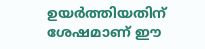ഉയര്‍ത്തിയതിന് ശേഷമാണ് ഈ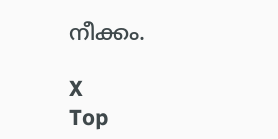നീക്കം.

X
Top